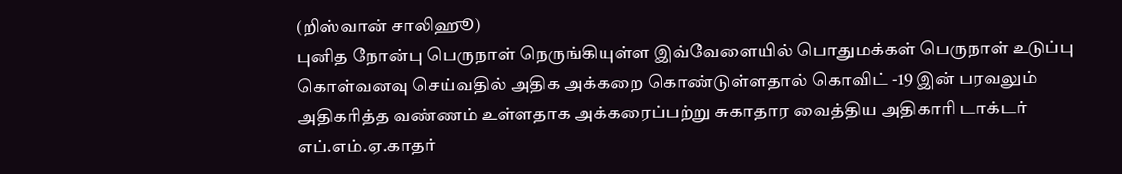(றிஸ்வான் சாலிஹூ)
புனித நோன்பு பெருநாள் நெருங்கியுள்ள இவ்வேளையில் பொதுமக்கள் பெருநாள் உடுப்பு கொள்வனவு செய்வதில் அதிக அக்கறை கொண்டுள்ளதால் கொவிட் -19 இன் பரவலும் அதிகரித்த வண்ணம் உள்ளதாக அக்கரைப்பற்று சுகாதார வைத்திய அதிகாரி டாக்டர் எப்.எம்.ஏ.காதர்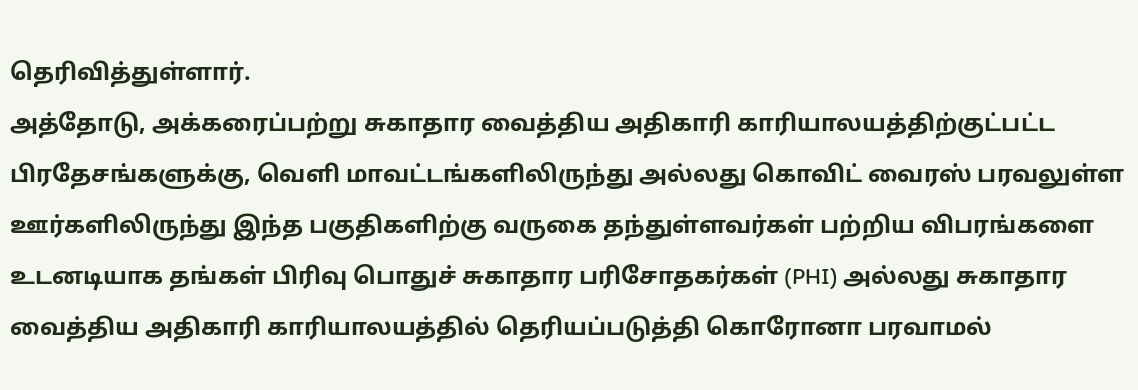தெரிவித்துள்ளார்.
அத்தோடு, அக்கரைப்பற்று சுகாதார வைத்திய அதிகாரி காரியாலயத்திற்குட்பட்ட பிரதேசங்களுக்கு, வெளி மாவட்டங்களிலிருந்து அல்லது கொவிட் வைரஸ் பரவலுள்ள ஊர்களிலிருந்து இந்த பகுதிகளிற்கு வருகை தந்துள்ளவர்கள் பற்றிய விபரங்களை உடனடியாக தங்கள் பிரிவு பொதுச் சுகாதார பரிசோதகர்கள் (PHI) அல்லது சுகாதார வைத்திய அதிகாரி காரியாலயத்தில் தெரியப்படுத்தி கொரோனா பரவாமல்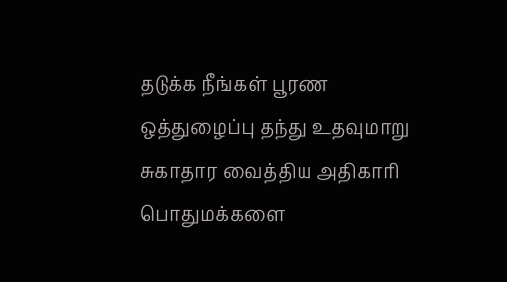தடுக்க நீங்கள் பூரண ஒத்துழைப்பு தந்து உதவுமாறு சுகாதார வைத்திய அதிகாரி பொதுமக்களை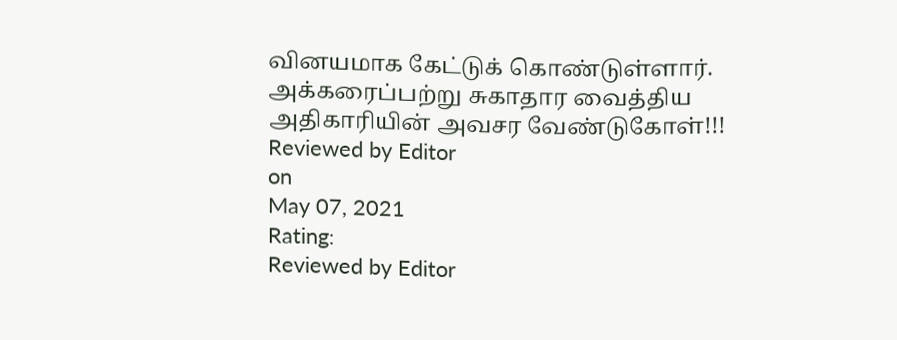வினயமாக கேட்டுக் கொண்டுள்ளார்.
அக்கரைப்பற்று சுகாதார வைத்திய அதிகாரியின் அவசர வேண்டுகோள்!!!
Reviewed by Editor
on
May 07, 2021
Rating:
Reviewed by Editor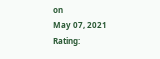on
May 07, 2021
Rating: